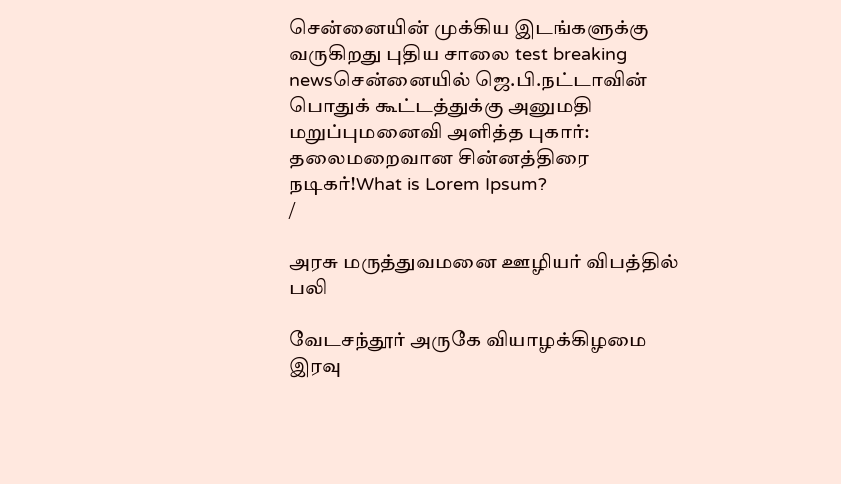சென்னையின் முக்கிய இடங்களுக்கு வருகிறது புதிய சாலை test breaking newsசென்னையில் ஜெ.பி.நட்டாவின் பொதுக் கூட்டத்துக்கு அனுமதி மறுப்புமனைவி அளித்த புகார்: தலைமறைவான சின்னத்திரை நடிகர்!What is Lorem Ipsum?
/

அரசு மருத்துவமனை ஊழியர் விபத்தில் பலி

வேடசந்தூர் அருகே வியாழக்கிழமை இரவு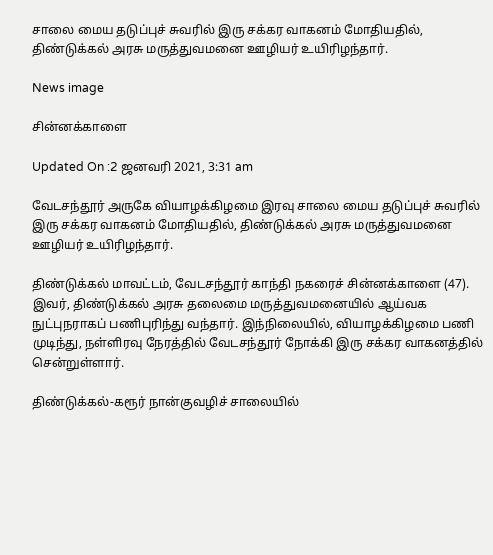சாலை மைய தடுப்புச் சுவரில் இரு சக்கர வாகனம் மோதியதில், திண்டுக்கல் அரசு மருத்துவமனை ஊழியர் உயிரிழந்தார்.

News image

சின்னக்காளை

Updated On :2 ஜனவரி 2021, 3:31 am

வேடசந்தூர் அருகே வியாழக்கிழமை இரவு சாலை மைய தடுப்புச் சுவரில் இரு சக்கர வாகனம் மோதியதில், திண்டுக்கல் அரசு மருத்துவமனை ஊழியர் உயிரிழந்தார்.

திண்டுக்கல் மாவட்டம், வேடசந்தூர் காந்தி நகரைச் சின்னக்காளை (47). இவர், திண்டுக்கல் அரசு தலைமை மருத்துவமனையில் ஆய்வக நுட்புநராகப் பணிபுரிந்து வந்தார். இந்நிலையில், வியாழக்கிழமை பணி முடிந்து, நள்ளிரவு நேரத்தில் வேடசந்தூர் நோக்கி இரு சக்கர வாகனத்தில் சென்றுள்ளார்.

திண்டுக்கல்-கரூர் நான்குவழிச் சாலையில்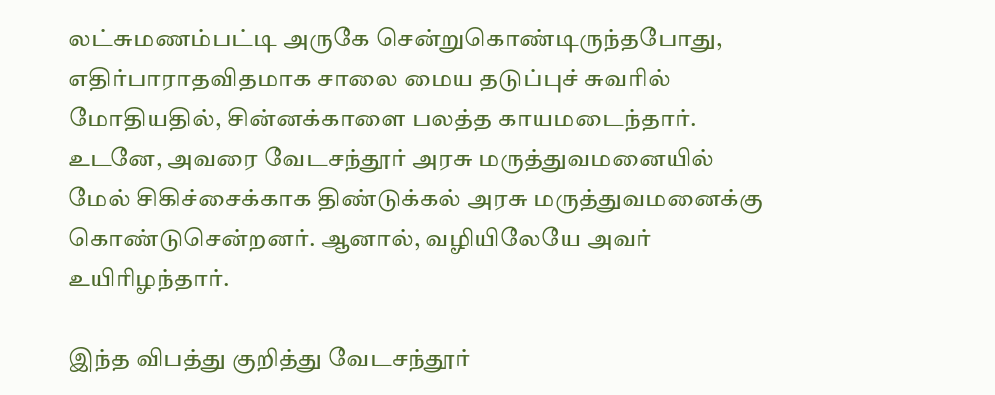லட்சுமணம்பட்டி அருகே சென்றுகொண்டிருந்தபோது, எதிர்பாராதவிதமாக சாலை மைய தடுப்புச் சுவரில் மோதியதில், சின்னக்காளை பலத்த காயமடைந்தார். உடனே, அவரை வேடசந்தூர் அரசு மருத்துவமனையில் மேல் சிகிச்சைக்காக திண்டுக்கல் அரசு மருத்துவமனைக்கு கொண்டுசென்றனர். ஆனால், வழியிலேயே அவர் உயிரிழந்தார்.

இந்த விபத்து குறித்து வேடசந்தூர்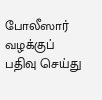போலீஸார் வழக்குப் பதிவு செய்து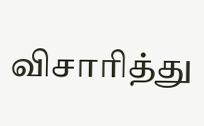விசாரித்து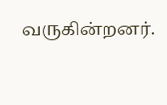வருகின்றனர்.